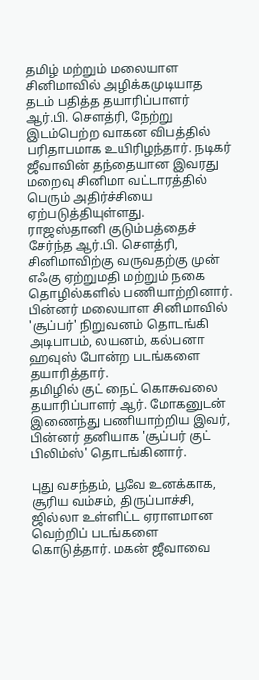தமிழ் மற்றும் மலையாள சினிமாவில் அழிக்கமுடியாத தடம் பதித்த தயாரிப்பாளர் ஆர்.பி. சௌத்ரி, நேற்று இடம்பெற்ற வாகன விபத்தில் பரிதாபமாக உயிரிழந்தார். நடிகர் ஜீவாவின் தந்தையான இவரது மறைவு சினிமா வட்டாரத்தில் பெரும் அதிர்ச்சியை ஏற்படுத்தியுள்ளது.
ராஜஸ்தானி குடும்பத்தைச் சேர்ந்த ஆர்.பி. சௌத்ரி, சினிமாவிற்கு வருவதற்கு முன் எஃகு ஏற்றுமதி மற்றும் நகை தொழில்களில் பணியாற்றினார். பின்னர் மலையாள சினிமாவில் 'சூப்பர்' நிறுவனம் தொடங்கி அடிபாபம், லயனம், கல்பனா ஹவுஸ் போன்ற படங்களை தயாரித்தார்.
தமிழில் குட் நைட் கொசுவலை தயாரிப்பாளர் ஆர். மோகனுடன் இணைந்து பணியாற்றிய இவர், பின்னர் தனியாக 'சூப்பர் குட் பிலிம்ஸ்' தொடங்கினார்.

புது வசந்தம், பூவே உனக்காக, சூரிய வம்சம், திருப்பாச்சி, ஜில்லா உள்ளிட்ட ஏராளமான வெற்றிப் படங்களை கொடுத்தார். மகன் ஜீவாவை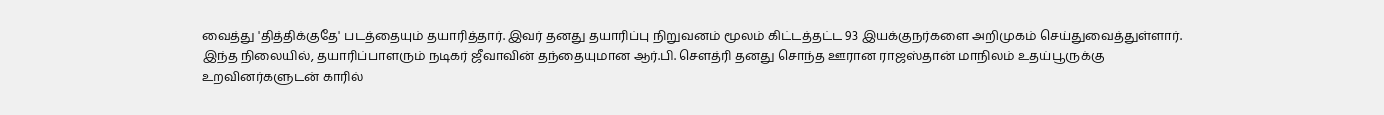வைத்து 'தித்திக்குதே' படத்தையும் தயாரித்தார். இவர் தனது தயாரிப்பு நிறுவனம் மூலம் கிட்டத்தட்ட 93 இயக்குநர்களை அறிமுகம் செய்துவைத்துள்ளார்.
இந்த நிலையில், தயாரிப்பாளரும் நடிகர் ஜீவாவின் தந்தையுமான ஆர்.பி. சௌத்ரி தனது சொந்த ஊரான ராஜஸ்தான் மாநிலம் உதய்பூருக்கு உறவினர்களுடன் காரில்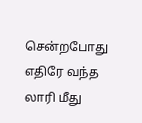சென்றபோது எதிரே வந்த லாரி மீது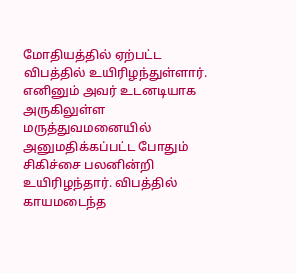மோதியத்தில் ஏற்பட்ட விபத்தில் உயிரிழந்துள்ளார்.
எனினும் அவர் உடனடியாக அருகிலுள்ள மருத்துவமனையில் அனுமதிக்கப்பட்ட போதும் சிகிச்சை பலனின்றி உயிரிழந்தார். விபத்தில் காயமடைந்த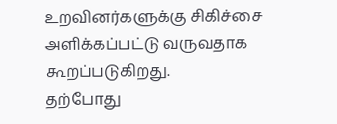உறவினர்களுக்கு சிகிச்சை அளிக்கப்பட்டு வருவதாக கூறப்படுகிறது.
தற்போது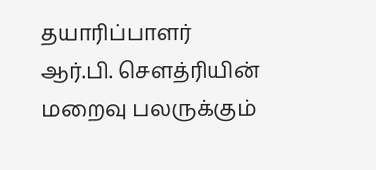தயாரிப்பாளர் ஆர்.பி. சௌத்ரியின் மறைவு பலருக்கும்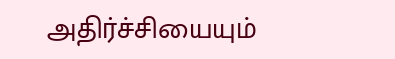அதிர்ச்சியையும்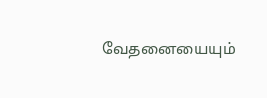வேதனையையும்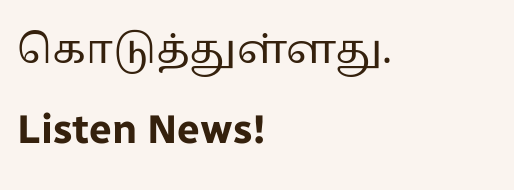கொடுத்துள்ளது.
Listen News!